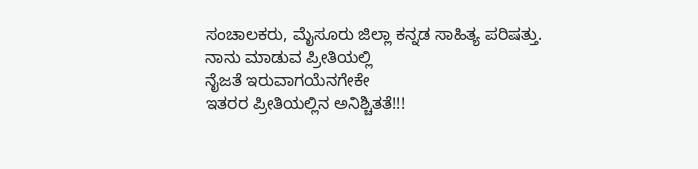ಸಂಚಾಲಕರು, ಮೈಸೂರು ಜಿಲ್ಲಾ ಕನ್ನಡ ಸಾಹಿತ್ಯ ಪರಿಷತ್ತು.
ನಾನು ಮಾಡುವ ಪ್ರೀತಿಯಲ್ಲಿ
ನೈಜತೆ ಇರುವಾಗಯೆನಗೇಕೇ
ಇತರರ ಪ್ರೀತಿಯಲ್ಲಿನ ಅನಿಶ್ಚಿತತೆ!!!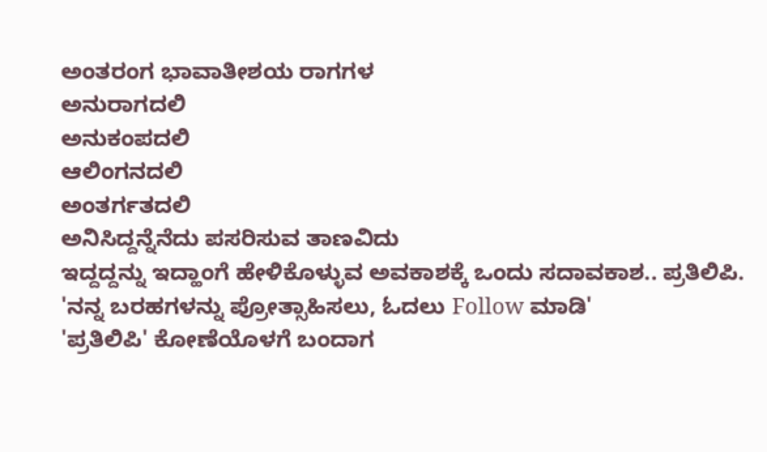ಅಂತರಂಗ ಭಾವಾತೀಶಯ ರಾಗಗಳ
ಅನುರಾಗದಲಿ
ಅನುಕಂಪದಲಿ
ಆಲಿಂಗನದಲಿ
ಅಂತರ್ಗತದಲಿ
ಅನಿಸಿದ್ದನ್ನೆನೆದು ಪಸರಿಸುವ ತಾಣವಿದು
ಇದ್ದದ್ದನ್ನು ಇದ್ಹಾಂಗೆ ಹೇಳಿಕೊಳ್ಳುವ ಅವಕಾಶಕ್ಕೆ ಒಂದು ಸದಾವಕಾಶ.. ಪ್ರತಿಲಿಪಿ.
'ನನ್ನ ಬರಹಗಳನ್ನು ಪ್ರೋತ್ಸಾಹಿಸಲು, ಓದಲು Follow ಮಾಡಿ'
'ಪ್ರತಿಲಿಪಿ' ಕೋಣೆಯೊಳಗೆ ಬಂದಾಗ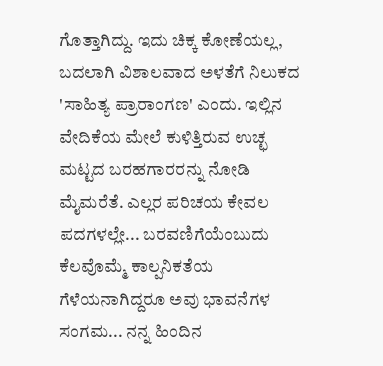ಗೊತ್ತಾಗಿದ್ದು. ಇದು ಚಿಕ್ಕ ಕೋಣೆಯಲ್ಲ, ಬದಲಾಗಿ ವಿಶಾಲವಾದ ಅಳತೆಗೆ ನಿಲುಕದ 'ಸಾಹಿತ್ಯ ಪ್ರಾರಾಂಗಣ' ಎಂದು. ಇಲ್ಲಿನ ವೇದಿಕೆಯ ಮೇಲೆ ಕುಳಿತ್ತಿರುವ ಉಚ್ಛ ಮಟ್ಟದ ಬರಹಗಾರರನ್ನು ನೋಡಿ ಮೈಮರೆತೆ. ಎಲ್ಲರ ಪರಿಚಯ ಕೇವಲ ಪದಗಳಲ್ಲೇ... ಬರವಣಿಗೆಯೆಂಬುದು ಕೆಲವೊಮ್ಮೆ ಕಾಲ್ಪನಿಕತೆಯ ಗೆಳೆಯನಾಗಿದ್ದರೂ ಅವು ಭಾವನೆಗಳ ಸಂಗಮ... ನನ್ನ ಹಿಂದಿನ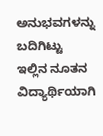ಅನುಭವಗಳನ್ನು ಬದಿಗಿಟ್ಟು ಇಲ್ಲಿನ ನೂತನ ವಿದ್ಯಾರ್ಥಿಯಾಗಿ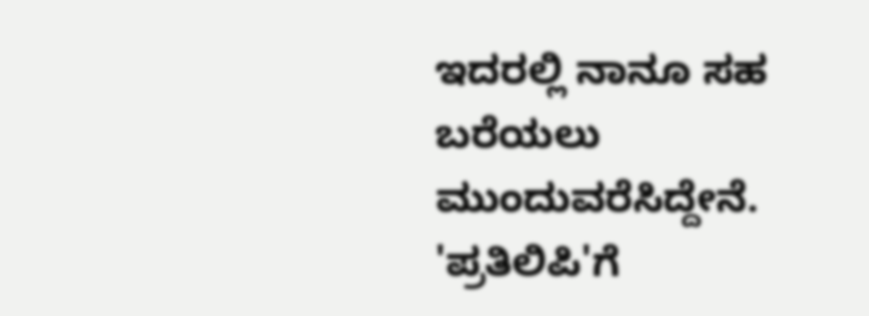ಇದರಲ್ಲಿ ನಾನೂ ಸಹ ಬರೆಯಲು ಮುಂದುವರೆಸಿದ್ದೇನೆ. 'ಪ್ರತಿಲಿಪಿ'ಗೆ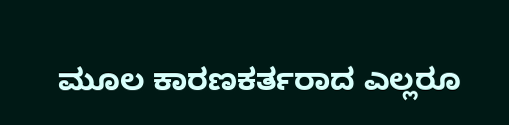ಮೂಲ ಕಾರಣಕರ್ತರಾದ ಎಲ್ಲರೂ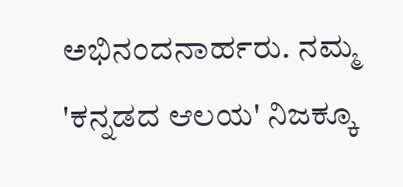ಅಭಿನಂದನಾರ್ಹರು. ನಮ್ಮ 'ಕನ್ನಡದ ಆಲಯ' ನಿಜಕ್ಕೂ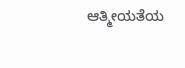ಆತ್ಮೀಯತೆಯ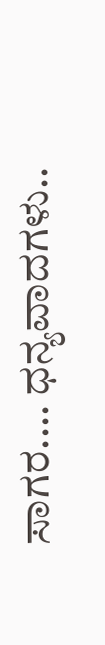ಸಾಗರ.... ಧನ್ಯವಾದಗಳು..